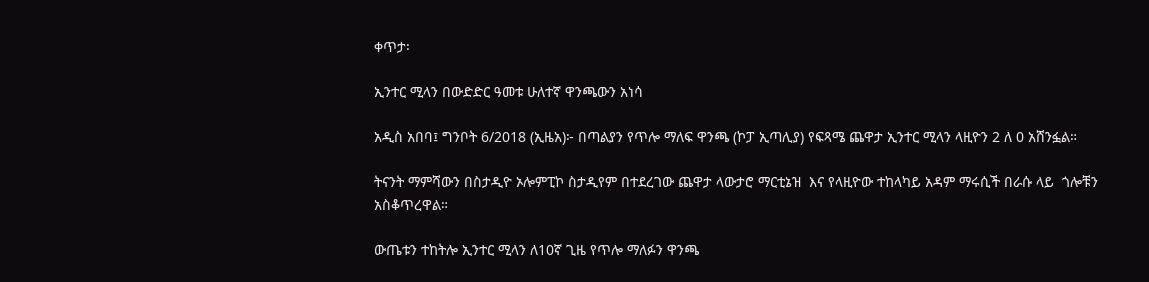ቀጥታ፡

ኢንተር ሚላን በውድድር ዓመቱ ሁለተኛ ዋንጫውን አነሳ

አዲስ አበባ፤ ግንቦት 6/2018 (ኢዜአ)፦ በጣልያን የጥሎ ማለፍ ዋንጫ (ኮፓ ኢጣሊያ) የፍጻሜ ጨዋታ ኢንተር ሚላን ላዚዮን 2 ለ 0 አሸንፏል።

ትናንት ማምሻውን በስታዲዮ ኦሎምፒኮ ስታዲየም በተደረገው ጨዋታ ላውታሮ ማርቲኔዝ  እና የላዚዮው ተከላካይ አዳም ማሩሲች በራሱ ላይ  ጎሎቹን አስቆጥረዋል።

ውጤቱን ተከትሎ ኢንተር ሚላን ለ10ኛ ጊዜ የጥሎ ማለፉን ዋንጫ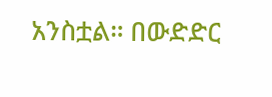አንስቷል። በውድድር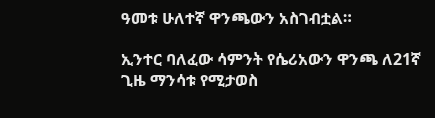ዓመቱ ሁለተኛ ዋንጫውን አስገብቷል።

ኢንተር ባለፈው ሳምንት የሴሪአውን ዋንጫ ለ21ኛ ጊዜ ማንሳቱ የሚታወስ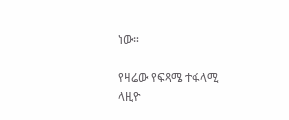ነው።

የዛሬው የፍጻሜ ተፋላሚ ላዚዮ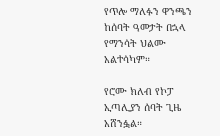የጥሎ ማለፉን ዋንጫን ከሰባት ዓመታት በኋላ የማንሳት ህልሙ አልተሳካም።

የሮሙ ክለብ የኮፓ ኢጣሊያን ሰባት ጊዜ አሸንፏል።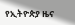የኢትዮጵያ ዜና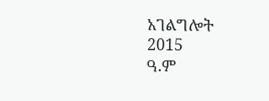አገልግሎት
2015
ዓ.ም